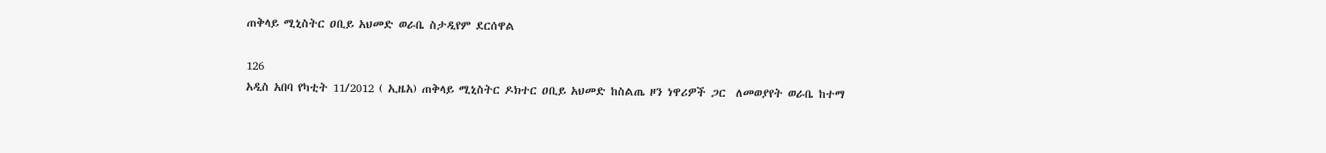ጠቅላይ ሚኒስትር ዐቢይ አህመድ ወራቤ ስታዲየም ደርሰዋል

126
አዲስ አበባ የካቲት 11/2012 ( ኢዜአ) ጠቅላይ ሚኒስትር ዶክተር ዐቢይ አህመድ ከስልጤ ዞን ነዋሪዎች ጋር  ለመወያየት ወራቤ ከተማ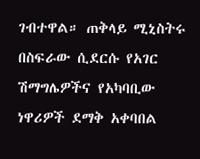ገብተዋል። ጠቅላይ ሚኒስትሩ በስፍራው ሲደርሱ የአገር ሽማግሌዎችና የአካባቢው ነዋሪዎች ደማቅ አቀባበል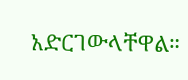አድርገውላቸዋል።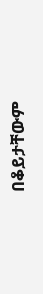በቆይታቸውም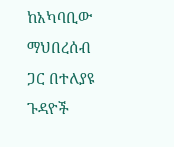ከአካባቢው ማህበረሰብ ጋር በተለያዩ ጉዳዮች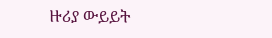ዙሪያ ውይይት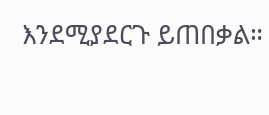እንደሚያደርጉ ይጠበቃል።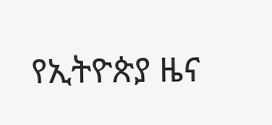የኢትዮጵያ ዜና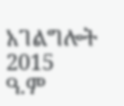አገልግሎት
2015
ዓ.ም